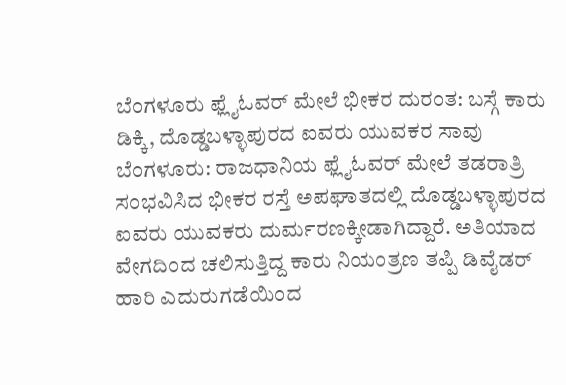ಬೆಂಗಳೂರು ಫ್ಲೈಓವರ್ ಮೇಲೆ ಭೀಕರ ದುರಂತ: ಬಸ್ಗೆ ಕಾರು ಡಿಕ್ಕಿ, ದೊಡ್ಡಬಳ್ಳಾಪುರದ ಐವರು ಯುವಕರ ಸಾವು
ಬೆಂಗಳೂರು: ರಾಜಧಾನಿಯ ಫ್ಲೈಓವರ್ ಮೇಲೆ ತಡರಾತ್ರಿ ಸಂಭವಿಸಿದ ಭೀಕರ ರಸ್ತೆ ಅಪಘಾತದಲ್ಲಿ ದೊಡ್ಡಬಳ್ಳಾಪುರದ ಐವರು ಯುವಕರು ದುರ್ಮರಣಕ್ಕೀಡಾಗಿದ್ದಾರೆ. ಅತಿಯಾದ ವೇಗದಿಂದ ಚಲಿಸುತ್ತಿದ್ದ ಕಾರು ನಿಯಂತ್ರಣ ತಪ್ಪಿ ಡಿವೈಡರ್ ಹಾರಿ ಎದುರುಗಡೆಯಿಂದ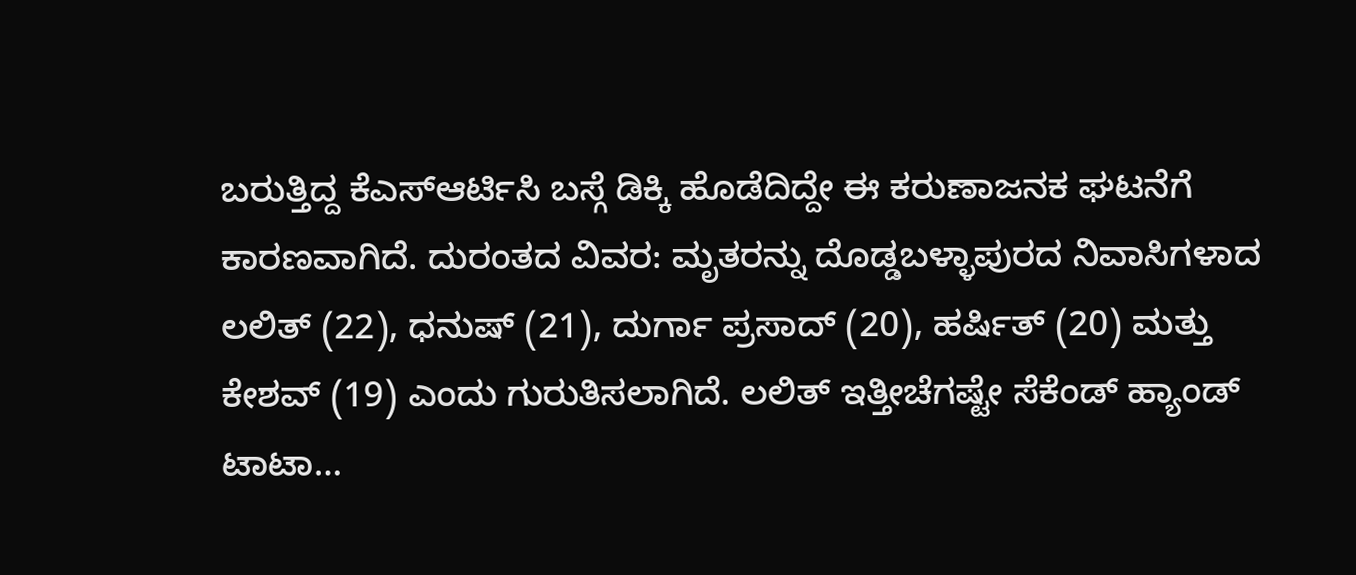ಬರುತ್ತಿದ್ದ ಕೆಎಸ್ಆರ್ಟಿಸಿ ಬಸ್ಗೆ ಡಿಕ್ಕಿ ಹೊಡೆದಿದ್ದೇ ಈ ಕರುಣಾಜನಕ ಘಟನೆಗೆ ಕಾರಣವಾಗಿದೆ. ದುರಂತದ ವಿವರ: ಮೃತರನ್ನು ದೊಡ್ಡಬಳ್ಳಾಪುರದ ನಿವಾಸಿಗಳಾದ ಲಲಿತ್ (22), ಧನುಷ್ (21), ದುರ್ಗಾ ಪ್ರಸಾದ್ (20), ಹರ್ಷಿತ್ (20) ಮತ್ತು ಕೇಶವ್ (19) ಎಂದು ಗುರುತಿಸಲಾಗಿದೆ. ಲಲಿತ್ ಇತ್ತೀಚೆಗಷ್ಟೇ ಸೆಕೆಂಡ್ ಹ್ಯಾಂಡ್ ಟಾಟಾ…